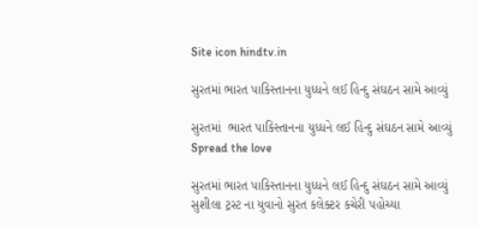Site icon hindtv.in

સુરતમાં ભારત પાકિસ્તાનના યુધ્ધને લઈ હિન્દુ સંઘઠન સામે આવ્યું

સુરતમાં  ભારત પાકિસ્તાનના યુધ્ધને લઈ હિન્દુ સંઘઠન સામે આવ્યું
Spread the love

સુરતમાં ભારત પાકિસ્તાનના યુધ્ધને લઈ હિન્દુ સંઘઠન સામે આવ્યું
સુશીલા ટ્રસ્ટ ના યુવાનો સુરત કલેક્ટર કચેરી પહોચ્યા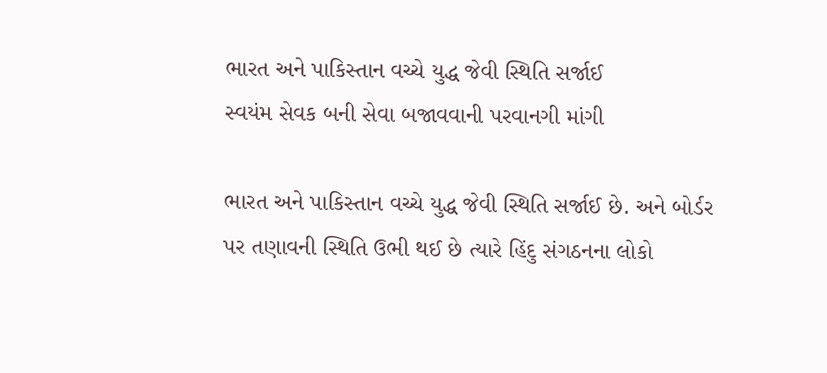ભારત અને પાકિસ્તાન વચ્ચે યુદ્ધ જેવી સ્થિતિ સર્જાઈ
સ્વયંમ સેવક બની સેવા બજાવવાની પરવાનગી માંગી

ભારત અને પાકિસ્તાન વચ્ચે યુદ્ધ જેવી સ્થિતિ સર્જાઈ છે. અને બોર્ડર પર તણાવની સ્થિતિ ઉભી થઈ છે ત્યારે હિંદુ સંગઠનના લોકો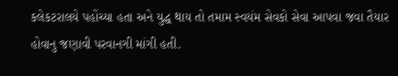કલેકટરાલયે પહોંચ્યા હતા અને યુદ્ધ થાય તો તમામ સ્વયંમ સેવકો સેવા આપવા જવા તૈયાર હોવાનુ જણાવી પરવાનગી માંગી હતી.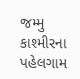જમ્મુ કાશ્મીરના પહેલગામ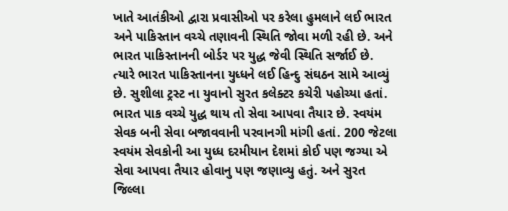ખાતે આતંકીઓ દ્વારા પ્રવાસીઓ પર કરેલા હુમલાને લઈ ભારત અને પાકિસ્તાન વચ્ચે તણાવની સ્થિતિ જોવા મળી રહી છે. અને ભારત પાકિસ્તાનની બોર્ડર પર યુદ્ધ જેવી સ્થિતિ સર્જાઈ છે. ત્યારે ભારત પાકિસ્તાનના યુધ્ધને લઈ હિન્દુ સંઘઠન સામે આવ્યું છે. સુશીલા ટ્રસ્ટ ના યુવાનો સુરત કલેક્ટર કચેરી પહોચ્યા હતાં. ભારત પાક વચ્ચે યુદ્ધ થાય તો સેવા આપવા તૈયાર છે. સ્વયંમ સેવક બની સેવા બજાવવાની પરવાનગી માંગી હતાં. 200 જેટલા સ્વયંમ સેવકોની આ યુધ્ધ દરમીયાન દેશમાં કોઈ પણ જગ્યા એ સેવા આપવા તૈયાર હોવાનુ પણ જણાવ્યુ હતું. અને સુરત જિલ્લા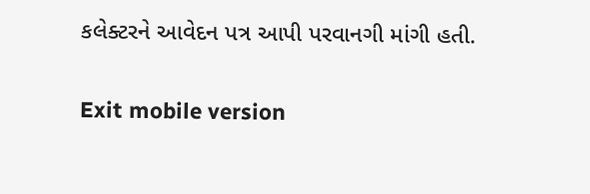કલેક્ટરને આવેદન પત્ર આપી પરવાનગી માંગી હતી.

Exit mobile version